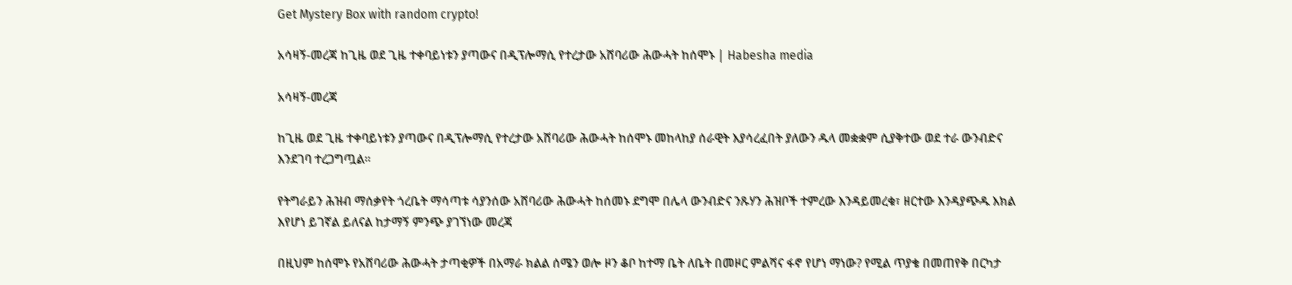Get Mystery Box with random crypto!

አሳዛኝ-መረጃ ከጊዜ ወደ ጊዜ ተቀባይነቱን ያጣውና በዲፕሎማሲ የተረታው አሸባሪው ሕውሓት ከሰሞኑ | Habesha media

አሳዛኝ-መረጃ

ከጊዜ ወደ ጊዜ ተቀባይነቱን ያጣውና በዲፕሎማሲ የተረታው አሸባሪው ሕውሓት ከሰሞኑ መከላከያ ሰራዊት እያሳረፈበት ያለውን ዱላ መቋቋም ሲያቅተው ወደ ተራ ውንብድና እንደገባ ተረጋግጧል።

የትግራይን ሕዝብ ማሰቃየት ጎረቤት ማሳጣቱ ሳያንሰው አሸባሪው ሕውሓት ከሰመኑ ደግሞ በሌላ ውንብድና ንጹሃን ሕዝቦች ተምረው እንዳይመረቁ፣ ዘርተው እንዳያጭዱ እክል እየሆነ ይገኛል ይለናል ከታማኝ ምንጭ ያገኘነው መረጃ

በዚህም ከሰሞኑ የአሸባሪው ሕውሓት ታጣቂዎች በአማራ ክልል ሰሜን ወሎ ዞን ቆቦ ከተማ ቤት ለቤት በመዞር ምልሻና ፋኖ የሆነ ማነው? የሚል ጥያቄ በመጠየቅ በርካታ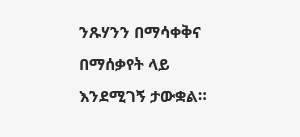ንጹሃንን በማሳቀቅና በማሰቃየት ላይ እንደሚገኝ ታውቋል።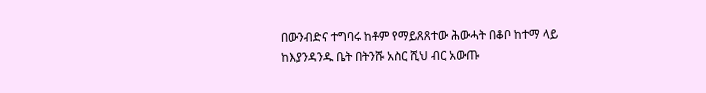በውንብድና ተግባሩ ከቶም የማይጸጸተው ሕውሓት በቆቦ ከተማ ላይ ከእያንዳንዱ ቤት በትንሹ አስር ሺህ ብር አውጡ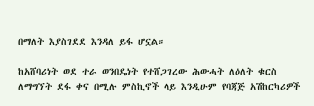በማለት እያስገደደ እንዳለ ይፋ ሆኗል።

ከአሸባሪነት ወደ ተራ ወንበዴነት የተሸጋገረው ሕውሓት ለዕለት ቁርስ ለማግኘት ደፋ ቀና በሚሉ ምስኪኖች ላይ እንዲሁም የባጃጅ አሽከርካሪዎች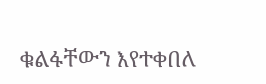ቁልፋቸውን እየተቀበለ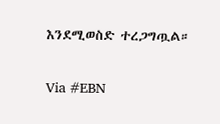እንደሚወስድ ተረጋግጧል።

Via #EBN